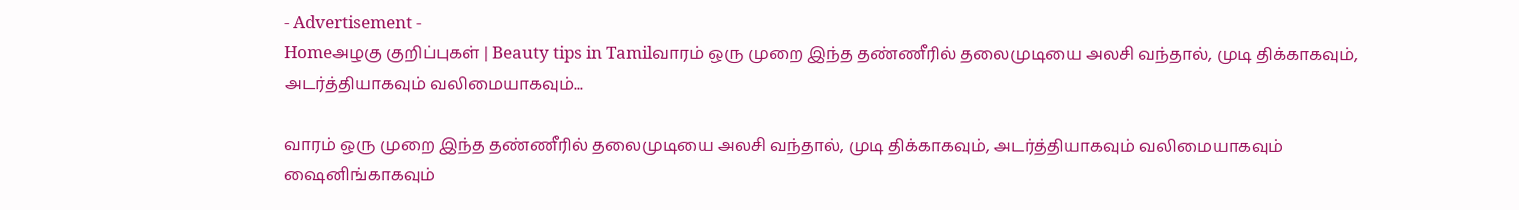- Advertisement -
Homeஅழகு குறிப்புகள் | Beauty tips in Tamilவாரம் ஒரு முறை இந்த தண்ணீரில் தலைமுடியை அலசி வந்தால், முடி திக்காகவும், அடர்த்தியாகவும் வலிமையாகவும்...

வாரம் ஒரு முறை இந்த தண்ணீரில் தலைமுடியை அலசி வந்தால், முடி திக்காகவும், அடர்த்தியாகவும் வலிமையாகவும் ஷைனிங்காகவும்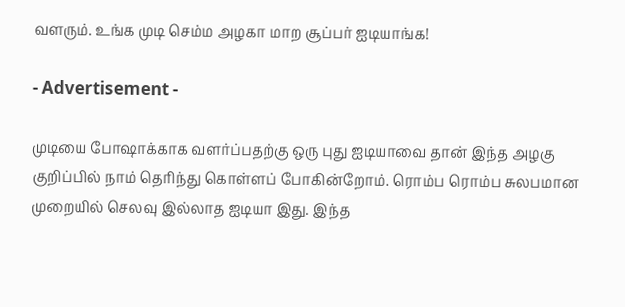வளரும். உங்க முடி செம்ம அழகா மாற சூப்பர் ஐடியாங்க!

- Advertisement -

முடியை போஷாக்காக வளர்ப்பதற்கு ஒரு புது ஐடியாவை தான் இந்த அழகு குறிப்பில் நாம் தெரிந்து கொள்ளப் போகின்றோம். ரொம்ப ரொம்ப சுலபமான முறையில் செலவு இல்லாத ஐடியா இது. இந்த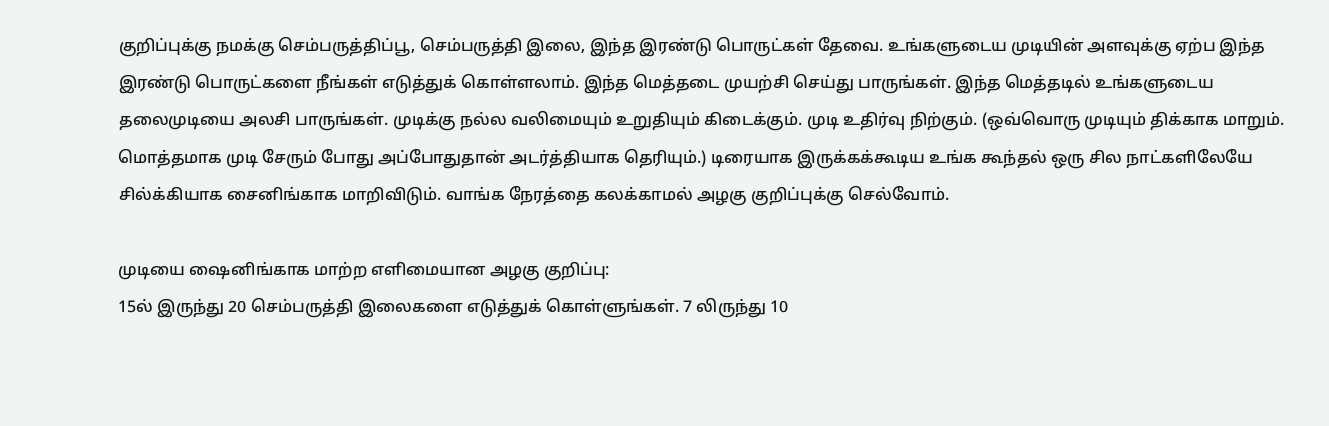குறிப்புக்கு நமக்கு செம்பருத்திப்பூ, செம்பருத்தி இலை, இந்த இரண்டு பொருட்கள் தேவை. உங்களுடைய முடியின் அளவுக்கு ஏற்ப இந்த இரண்டு பொருட்களை நீங்கள் எடுத்துக் கொள்ளலாம். இந்த மெத்தடை முயற்சி செய்து பாருங்கள். இந்த மெத்தடில் உங்களுடைய தலைமுடியை அலசி பாருங்கள். முடிக்கு நல்ல வலிமையும் உறுதியும் கிடைக்கும். முடி உதிர்வு நிற்கும். (ஒவ்வொரு முடியும் திக்காக மாறும். மொத்தமாக முடி சேரும் போது அப்போதுதான் அடர்த்தியாக தெரியும்.) டிரையாக இருக்கக்கூடிய உங்க கூந்தல் ஒரு சில நாட்களிலேயே சில்க்கியாக சைனிங்காக மாறிவிடும். வாங்க நேரத்தை கலக்காமல் அழகு குறிப்புக்கு செல்வோம்.

முடியை ஷைனிங்காக மாற்ற எளிமையான அழகு குறிப்பு:
15ல் இருந்து 20 செம்பருத்தி இலைகளை எடுத்துக் கொள்ளுங்கள். 7 லிருந்து 10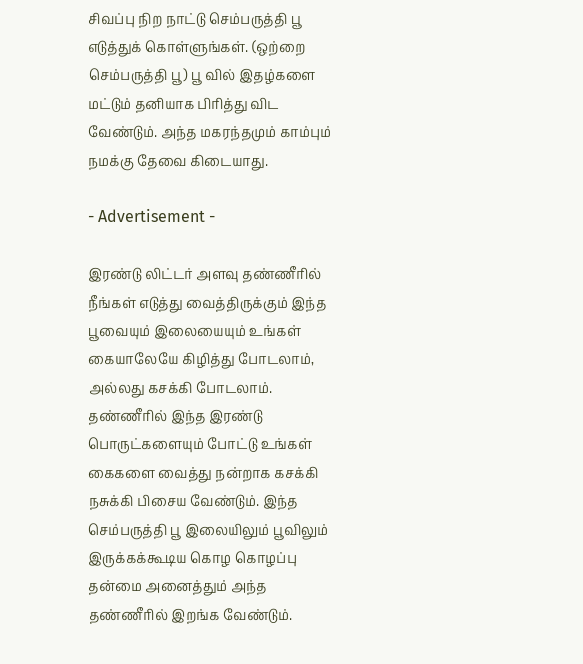சிவப்பு நிற நாட்டு செம்பருத்தி பூ எடுத்துக் கொள்ளுங்கள். (ஒற்றை செம்பருத்தி பூ) பூ வில் இதழ்களை மட்டும் தனியாக பிரித்து விட வேண்டும். அந்த மகரந்தமும் காம்பும் நமக்கு தேவை கிடையாது.

- Advertisement -

இரண்டு லிட்டர் அளவு தண்ணீரில் நீங்கள் எடுத்து வைத்திருக்கும் இந்த பூவையும் இலையையும் உங்கள் கையாலேயே கிழித்து போடலாம், அல்லது கசக்கி போடலாம். தண்ணீரில் இந்த இரண்டு பொருட்களையும் போட்டு உங்கள் கைகளை வைத்து நன்றாக கசக்கி நசுக்கி பிசைய வேண்டும். இந்த செம்பருத்தி பூ இலையிலும் பூவிலும் இருக்கக்கூடிய கொழ கொழப்பு தன்மை அனைத்தும் அந்த தண்ணீரில் இறங்க வேண்டும்.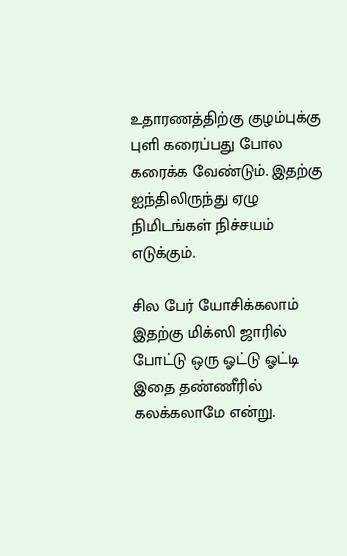உதாரணத்திற்கு குழம்புக்கு புளி கரைப்பது போல கரைக்க வேண்டும். இதற்கு ஐந்திலிருந்து ஏழு நிமிடங்கள் நிச்சயம் எடுக்கும்.

சில பேர் யோசிக்கலாம் இதற்கு மிக்ஸி ஜாரில் போட்டு ஒரு ஓட்டு ஓட்டி இதை தண்ணீரில் கலக்கலாமே என்று.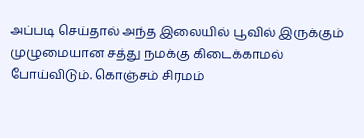அப்படி செய்தால் அந்த இலையில் பூவில் இருக்கும் முழுமையான சத்து நமக்கு கிடைக்காமல் போய்விடும். கொஞ்சம் சிரமம்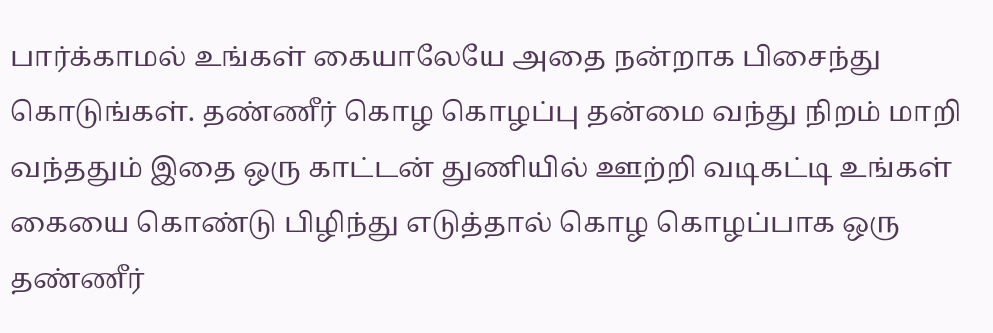பார்க்காமல் உங்கள் கையாலேயே அதை நன்றாக பிசைந்து கொடுங்கள். தண்ணீர் கொழ கொழப்பு தன்மை வந்து நிறம் மாறி வந்ததும் இதை ஒரு காட்டன் துணியில் ஊற்றி வடிகட்டி உங்கள் கையை கொண்டு பிழிந்து எடுத்தால் கொழ கொழப்பாக ஒரு தண்ணீர்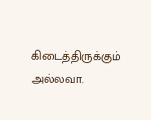கிடைத்திருக்கும் அல்லவா.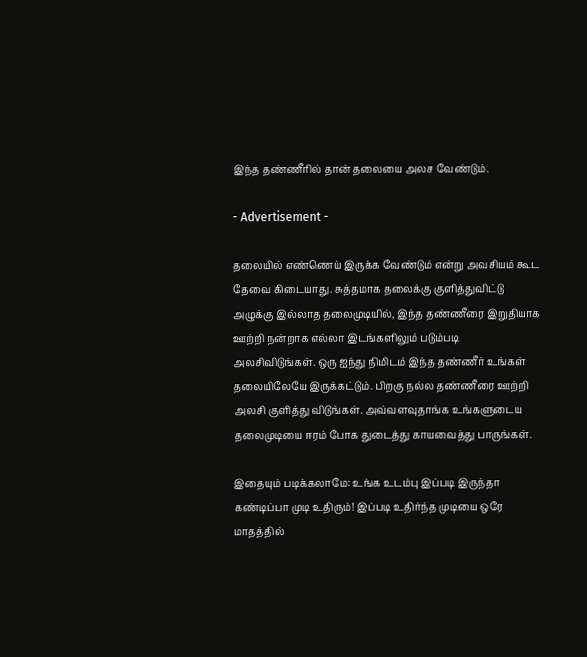இந்த தண்ணீரில் தான் தலையை அலச வேண்டும்.

- Advertisement -

தலையில் எண்ணெய் இருக்க வேண்டும் என்று அவசியம் கூட தேவை கிடையாது. சுத்தமாக தலைக்கு குளித்துவிட்டு அழுக்கு இல்லாத தலைமுடியில், இந்த தண்ணீரை இறுதியாக ஊற்றி நன்றாக எல்லா இடங்களிலும் படும்படி அலசிவிடுங்கள். ஒரு ஐந்து நிமிடம் இந்த தண்ணீர் உங்கள் தலையிலேயே இருக்கட்டும். பிறகு நல்ல தண்ணீரை ஊற்றி அலசி குளித்து விடுங்கள். அவ்வளவுதாங்க உங்களுடைய தலைமுடியை ஈரம் போக துடைத்து காயவைத்து பாருங்கள்.

இதையும் படிக்கலாமே: உங்க உடம்பு இப்படி இருந்தா கண்டிப்பா முடி உதிரும்! இப்படி உதிர்ந்த முடியை ஒரே மாதத்தில்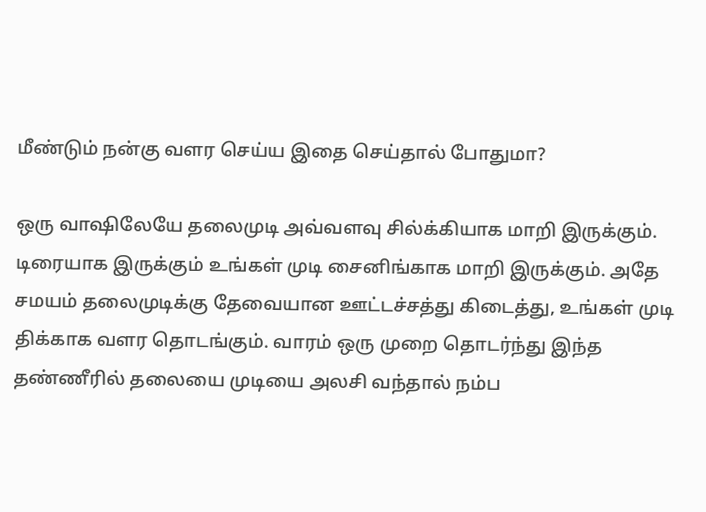மீண்டும் நன்கு வளர செய்ய இதை செய்தால் போதுமா?

ஒரு வாஷிலேயே தலைமுடி அவ்வளவு சில்க்கியாக மாறி இருக்கும். டிரையாக இருக்கும் உங்கள் முடி சைனிங்காக மாறி இருக்கும். அதே சமயம் தலைமுடிக்கு தேவையான ஊட்டச்சத்து கிடைத்து, உங்கள் முடி திக்காக வளர தொடங்கும். வாரம் ஒரு முறை தொடர்ந்து இந்த தண்ணீரில் தலையை முடியை அலசி வந்தால் நம்ப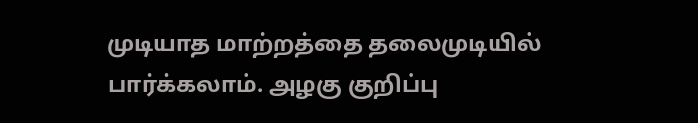முடியாத மாற்றத்தை தலைமுடியில் பார்க்கலாம். அழகு குறிப்பு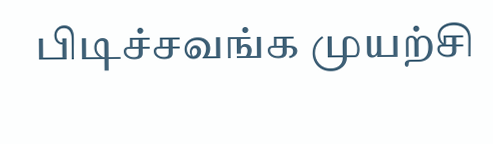பிடிச்சவங்க முயற்சி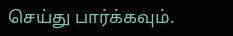செய்து பார்க்கவும்.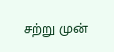சற்று முன்